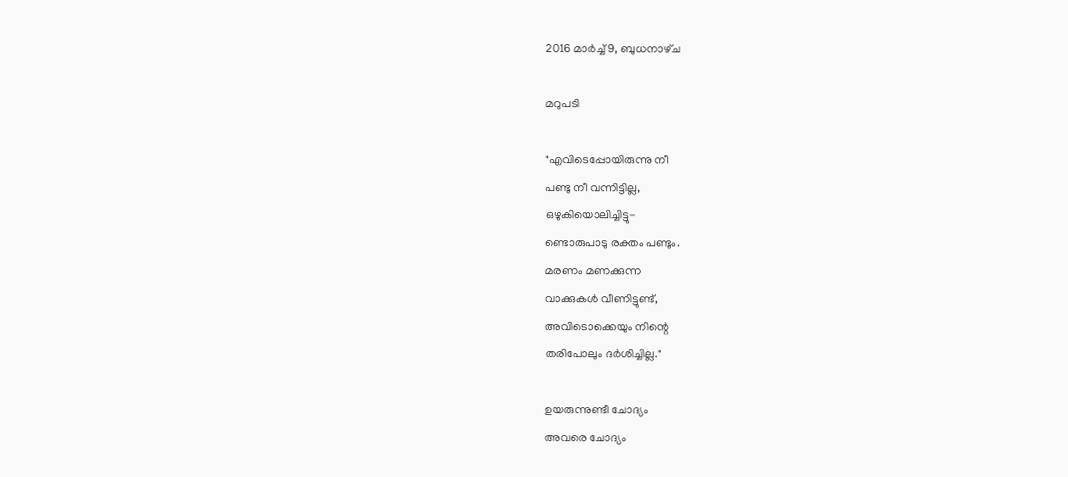2016 മാർച്ച് 9, ബുധനാഴ്‌ച

മറുപടി

"എവിടെപ്പോയിരുന്നു നീ
പണ്ടു നീ വന്നിട്ടില്ല,
ഒഴുകിയൊലിച്ചിട്ടു-
ണ്ടൊരുപാടു രക്തം പണ്ടും.
മരണം മണക്കുന്ന
വാക്കുകൾ വീണിട്ടുണ്ട്,
അവിടൊക്കെയും നിന്റെ
തരിപോലും ദർശിച്ചില്ല."

ഉയരുന്നുണ്ടീ ചോദ്യം
അവരെ ചോദ്യം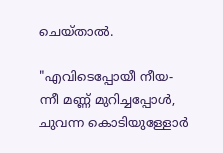ചെയ്താൽ.

"എവിടെപ്പോയീ നീയ-
ന്നീ മണ്ണ് മുറിച്ചപ്പോൾ,
ചുവന്ന കൊടിയുള്ളോർ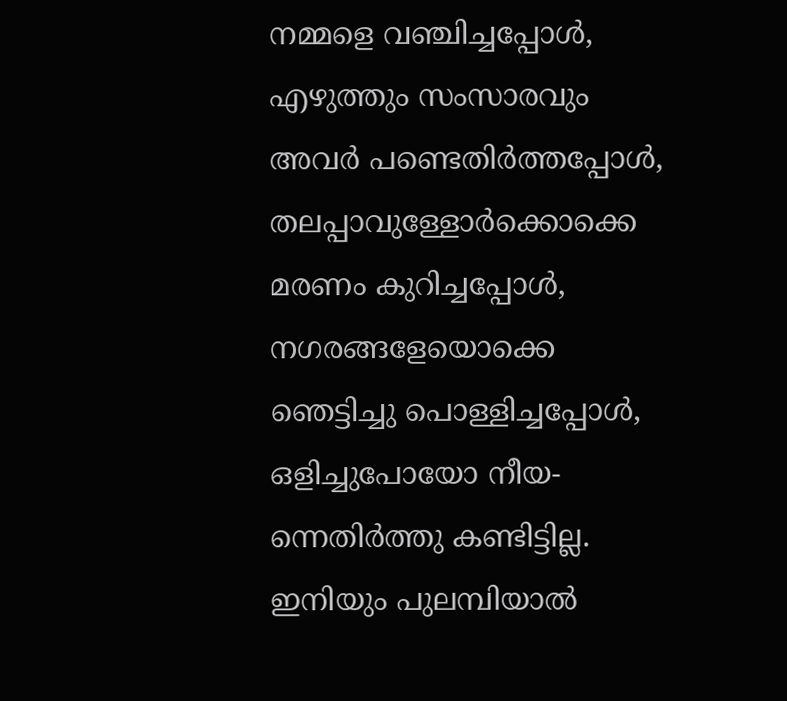നമ്മളെ വഞ്ചിച്ചപ്പോൾ,
എഴുത്തും സംസാരവും
അവർ പണ്ടെതിർത്തപ്പോൾ,
തലപ്പാവുള്ളോർക്കൊക്കെ
മരണം കുറിച്ചപ്പോൾ,
നഗരങ്ങളേയൊക്കെ
ഞെട്ടിച്ചു പൊള്ളിച്ചപ്പോൾ,
ഒളിച്ചുപോയോ നീയ-
ന്നെതിർത്തു കണ്ടിട്ടില്ല.
ഇനിയും പുലമ്പിയാൽ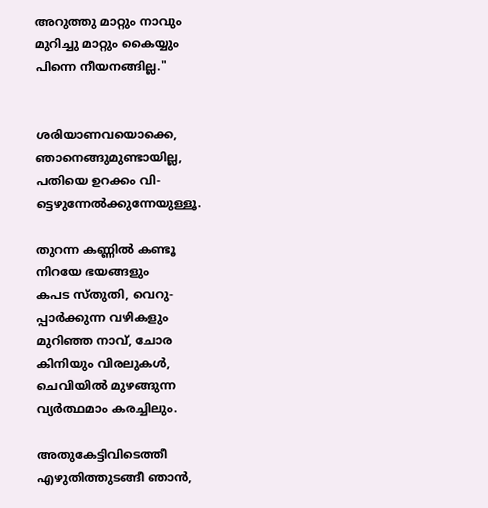അറുത്തു മാറ്റും നാവും
മുറിച്ചു മാറ്റും കൈയ്യും
പിന്നെ നീയനങ്ങില്ല."


ശരിയാണവയൊക്കെ,
ഞാനെങ്ങുമുണ്ടായില്ല,
പതിയെ ഉറക്കം വി-
ട്ടെഴുന്നേൽക്കുന്നേയുള്ളൂ.

തുറന്ന കണ്ണിൽ കണ്ടൂ
നിറയേ ഭയങ്ങളും
കപട സ്തുതി, വെറു-
പ്പാർക്കുന്ന വഴികളും
മുറിഞ്ഞ നാവ്, ചോര
കിനിയും വിരലുകൾ,
ചെവിയിൽ മുഴങ്ങുന്ന
വ്യർത്ഥമാം കരച്ചിലും.

അതുകേട്ടിവിടെത്തീ
എഴുതിത്തുടങ്ങീ ഞാൻ,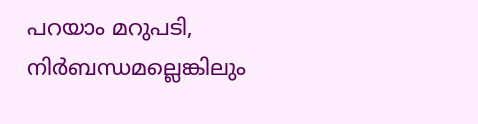പറയാം മറുപടി,
നിർബന്ധമല്ലെങ്കിലും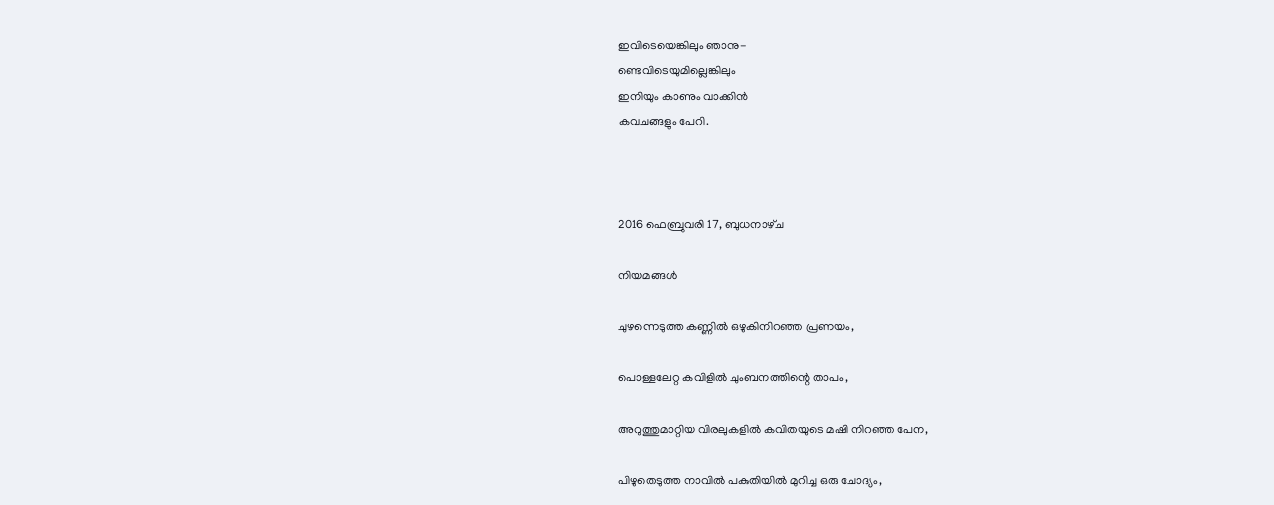ഇവിടെയെങ്കിലും ഞാനു-
ണ്ടെവിടെയുമില്ലെങ്കിലും
ഇനിയും കാണും വാക്കിൻ
കവചങ്ങളും പേറി.



2016 ഫെബ്രുവരി 17, ബുധനാഴ്‌ച

നിയമങ്ങൾ

ചുഴന്നെടുത്ത കണ്ണിൽ ഒഴുകിനിറഞ്ഞ പ്രണയം,

പൊള്ളലേറ്റ കവിളിൽ ചുംബനത്തിന്റെ താപം,

അറുത്തുമാറ്റിയ വിരലുകളിൽ കവിതയുടെ മഷി നിറഞ്ഞ പേന,

പിഴുതെടുത്ത നാവിൽ പകുതിയിൽ മുറിച്ച ഒരു ചോദ്യം,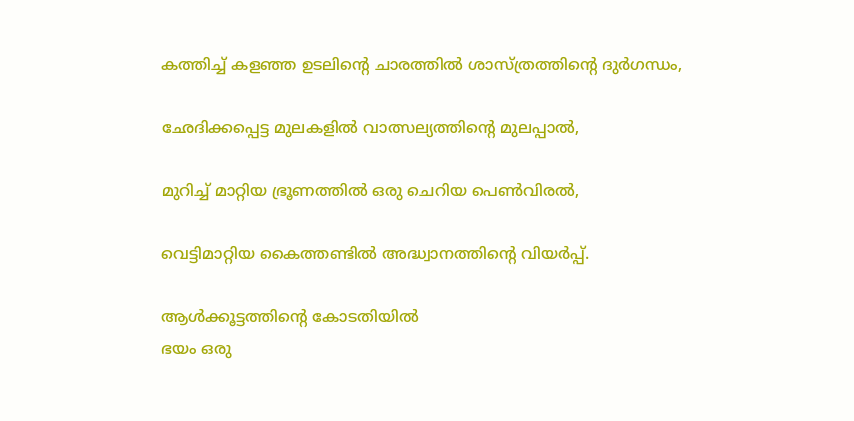കത്തിച്ച് കളഞ്ഞ ഉടലിന്റെ ചാരത്തിൽ ശാസ്ത്രത്തിന്റെ ദുർഗന്ധം,

ഛേദിക്കപ്പെട്ട മുലകളിൽ വാത്സല്യത്തിന്റെ മുലപ്പാൽ,

മുറിച്ച് മാറ്റിയ ഭ്രൂണത്തിൽ ഒരു ചെറിയ പെൺവിരൽ,

വെട്ടിമാറ്റിയ കൈത്തണ്ടിൽ അദ്ധ്വാനത്തിന്റെ വിയർപ്പ്.

ആൾക്കൂട്ടത്തിന്റെ കോടതിയിൽ
ഭയം ഒരു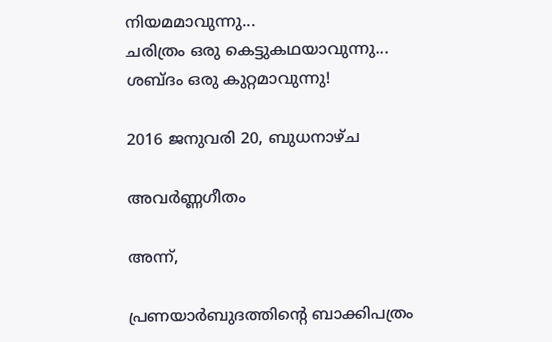നിയമമാവുന്നു...
ചരിത്രം ഒരു കെട്ടുകഥയാവുന്നു...
ശബ്ദം ഒരു കുറ്റമാവുന്നു!

2016 ജനുവരി 20, ബുധനാഴ്‌ച

അവർണ്ണഗീതം

അന്ന്,

പ്രണയാർബുദത്തിന്റെ ബാക്കിപത്രം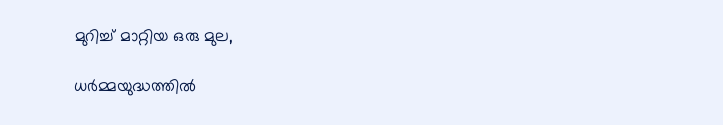മുറിച്ച് മാറ്റിയ ഒരു മുല,

ധർമ്മയുദ്ധത്തിൽ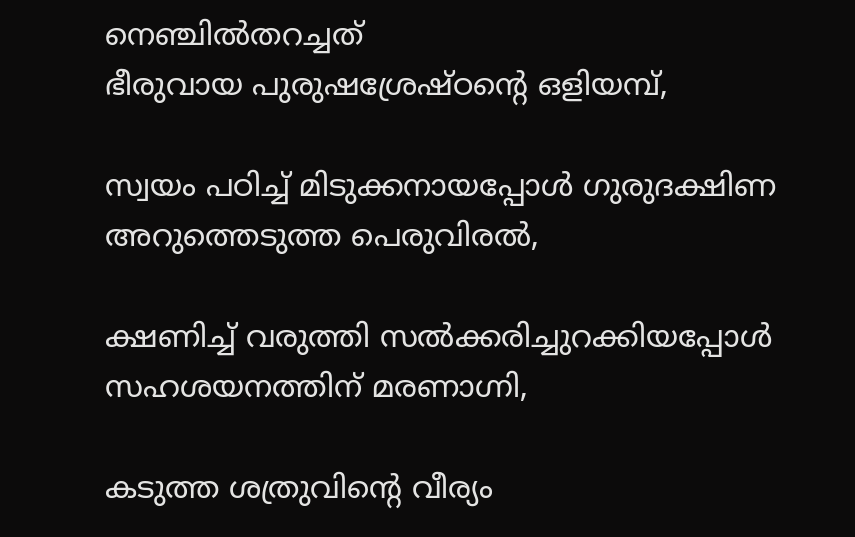നെഞ്ചിൽതറച്ചത്
ഭീരുവായ പുരുഷശ്രേഷ്ഠന്റെ ഒളിയമ്പ്,

സ്വയം പഠിച്ച് മിടുക്കനായപ്പോൾ ഗുരുദക്ഷിണ
അറുത്തെടുത്ത പെരുവിരൽ,

ക്ഷണിച്ച് വരുത്തി സൽക്കരിച്ചുറക്കിയപ്പോൾ
സഹശയനത്തിന് മരണാഗ്നി,

കടുത്ത ശത്രുവിന്റെ വീര്യം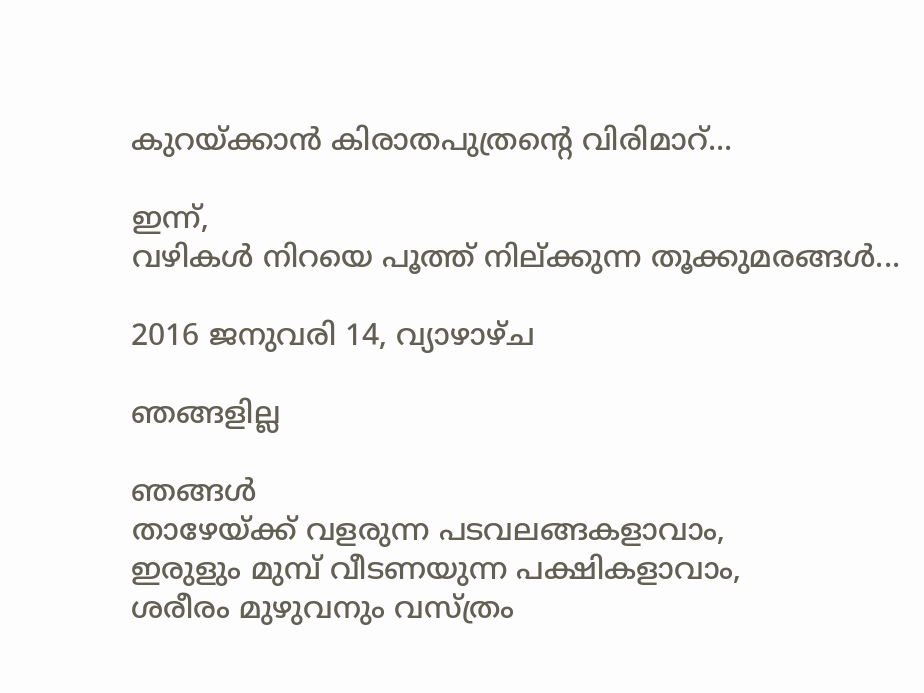കുറയ്ക്കാൻ കിരാതപുത്രന്റെ വിരിമാറ്...

ഇന്ന്,
വഴികൾ നിറയെ പൂത്ത് നില്ക്കുന്ന തൂക്കുമരങ്ങൾ...

2016 ജനുവരി 14, വ്യാഴാഴ്‌ച

ഞങ്ങളില്ല

ഞങ്ങൾ
താഴേയ്ക്ക് വളരുന്ന പടവലങ്ങകളാവാം,
ഇരുളും മുമ്പ് വീടണയുന്ന പക്ഷികളാവാം,
ശരീരം മുഴുവനും വസ്ത്രം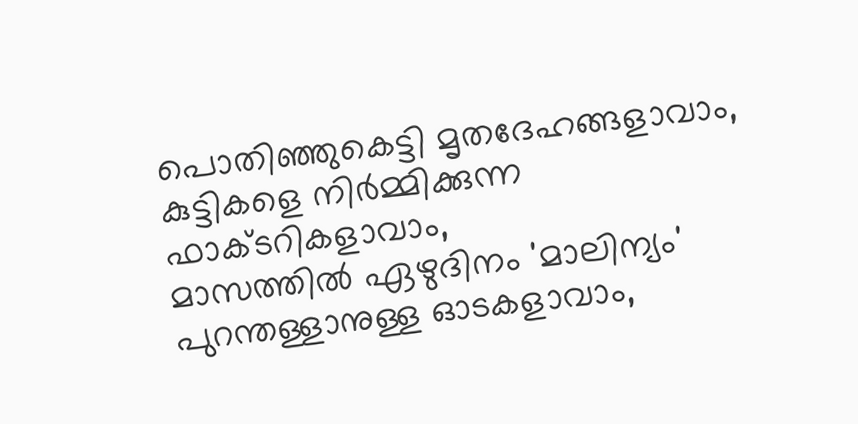പൊതിഞ്ഞുകെട്ടി മൃതദേഹങ്ങളാവാം,
കുട്ടികളെ നിർമ്മിക്കുന്ന ഫാക്ടറികളാവാം,
മാസത്തിൽ ഏഴുദിനം 'മാലിന്യം' പുറന്തള്ളാനുള്ള ഓടകളാവാം,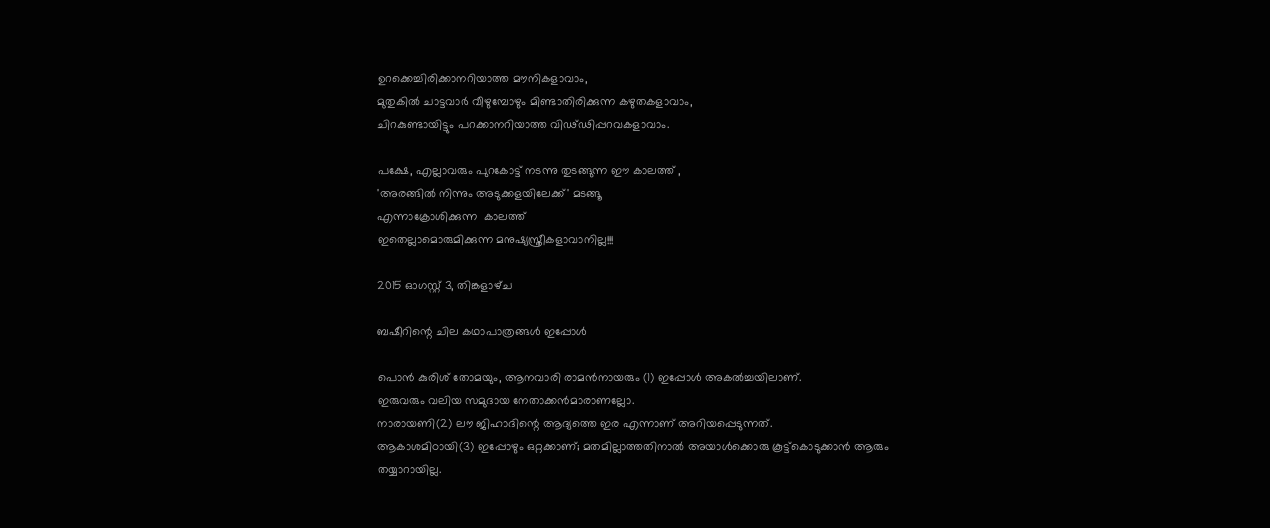ഉറക്കെച്ചിരിക്കാനറിയാത്ത മൗനികളാവാം,
മുതുകിൽ ചാട്ടവാർ വീഴുമ്പോഴും മിണ്ടാതിരിക്കുന്ന കഴുതകളാവാം,
ചിറകുണ്ടായിട്ടും പറക്കാനറിയാത്ത വിഢ്ഢിപ്പറവകളാവാം.

പക്ഷേ, എല്ലാവരും പുറകോട്ട് നടന്നു തുടങ്ങുന്ന ഈ കാലത്ത് ,
'അരങ്ങിൽ നിന്നും അടുക്കളയിലേക്ക്' മടങ്ങൂ
എന്നാക്രോശിക്കുന്ന  കാലത്ത്
ഇതെല്ലാമൊരുമിക്കുന്ന മനുഷ്യസ്ത്രീകളാവാനില്ല!!!

2015 ഓഗസ്റ്റ് 3, തിങ്കളാഴ്‌ച

ബഷീറിന്റെ ചില കഥാപാത്രങ്ങൾ ഇപ്പോൾ

പൊൻ കുരിശ് തോമയും, ആനവാരി രാമൻനായരും (1) ഇപ്പോൾ അകൽച്ചയിലാണ്.
ഇരുവരും വലിയ സമുദായ നേതാക്കൻമാരാണല്ലോ.
നാരായണി(2) ലൗ ജിഹാദിന്റെ ആദ്യത്തെ ഇര എന്നാണ് അറിയപ്പെടുന്നത്.
ആകാശമിഠായി(3) ഇപ്പോഴും ഒറ്റക്കാണ്; മതമില്ലാത്തതിനാൽ അയാൾക്കൊരു കൂട്ട്കൊടുക്കാൻ ആരും തയ്യാറായില്ല.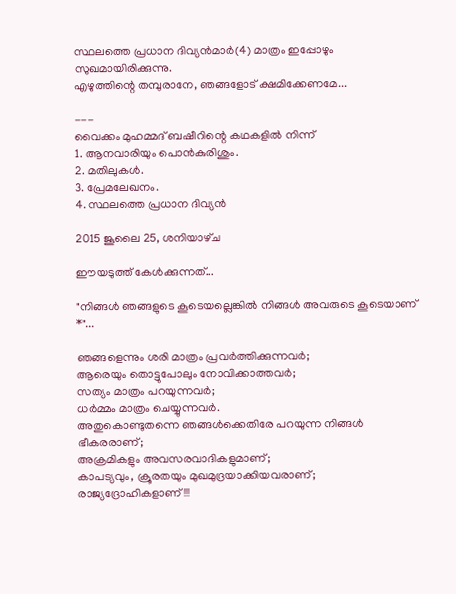സ്ഥലത്തെ പ്രധാന ദിവ്യൻമാർ(4) മാത്രം ഇപ്പോഴും സുഖമായിരിക്കുന്നു.
എഴുത്തിന്റെ തമ്പുരാനേ, ഞങ്ങളോട് ക്ഷമിക്കേണമേ...

---
വൈക്കം മുഹമ്മദ് ബഷീറിന്റെ കഥകളിൽ നിന്ന്
1. ആനവാരിയും പൊൻകുരിശും.
2. മതിലുകൾ.
3. പ്രേമലേഖനം.
4. സ്ഥലത്തെ പ്രധാന ദിവ്യൻ

2015 ജൂലൈ 25, ശനിയാഴ്‌ച

ഈയടുത്ത് കേൾക്കുന്നത്...

"നിങ്ങൾ ഞങ്ങളുടെ കൂടെയല്ലെങ്കിൽ നിങ്ങൾ അവരുടെ കൂടെയാണ് *"...

ഞങ്ങളെന്നും ശരി മാത്രം പ്രവർത്തിക്കുന്നവർ;
ആരെയും തൊട്ടുപോലും നോവിക്കാത്തവർ;
സത്യം മാത്രം പറയുന്നവർ;
ധർമ്മം മാത്രം ചെയ്യുന്നവർ.
അതുകൊണ്ടുതന്നെ ഞങ്ങൾക്കെതിരേ പറയുന്ന നിങ്ങൾ ഭീകരരാണ്;
അക്രമികളും അവസരവാദികളുമാണ്;
കാപട്യവും, ക്രൂരതയും മുഖമുദ്രയാക്കിയവരാണ്;
രാജ്യദ്രോഹികളാണ്!!!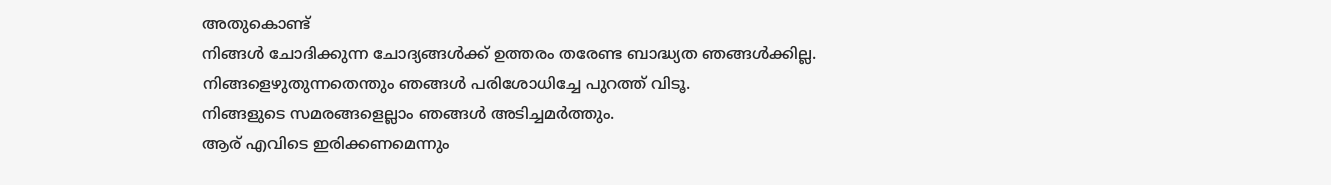അതുകൊണ്ട്
നിങ്ങൾ ചോദിക്കുന്ന ചോദ്യങ്ങൾക്ക് ഉത്തരം തരേണ്ട ബാദ്ധ്യത ഞങ്ങൾക്കില്ല.
നിങ്ങളെഴുതുന്നതെന്തും ഞങ്ങൾ പരിശോധിച്ചേ പുറത്ത് വിടൂ.
നിങ്ങളുടെ സമരങ്ങളെല്ലാം ഞങ്ങൾ അടിച്ചമർത്തും.
ആര് എവിടെ ഇരിക്കണമെന്നും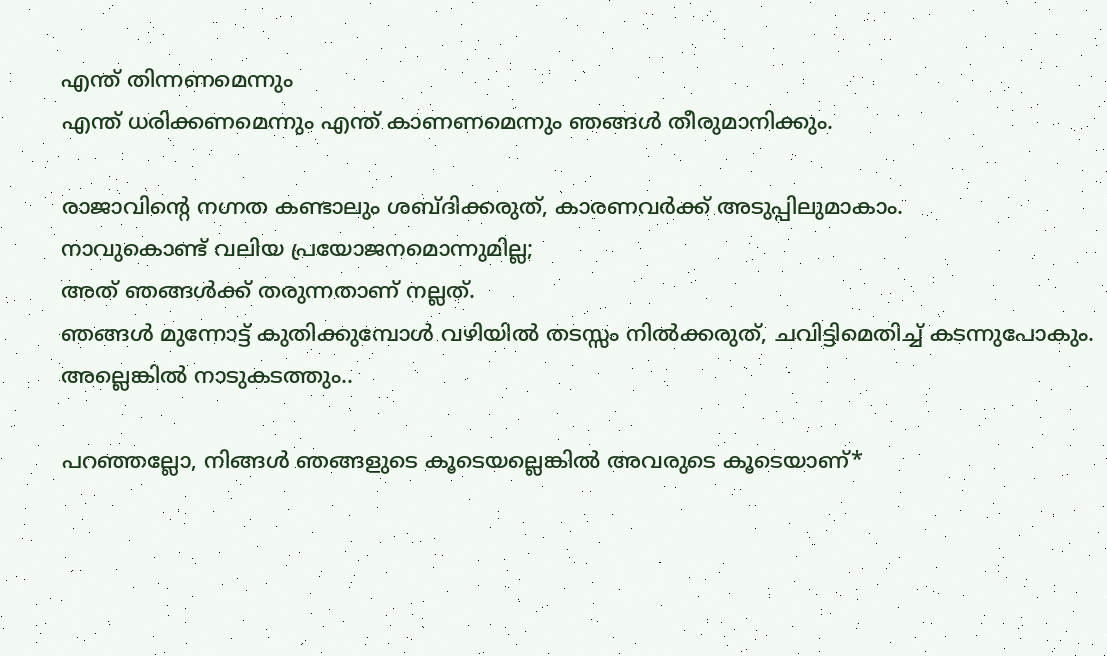എന്ത് തിന്നണമെന്നും
എന്ത് ധരിക്കണമെന്നും എന്ത് കാണണമെന്നും ഞങ്ങൾ തീരുമാനിക്കും.

രാജാവിന്റെ നഗ്നത കണ്ടാലും ശബ്ദിക്കരുത്, കാരണവർക്ക് അടുപ്പിലുമാകാം.
നാവുകൊണ്ട് വലിയ പ്രയോജനമൊന്നുമില്ല;
അത് ഞങ്ങൾക്ക് തരുന്നതാണ് നല്ലത്.
ഞങ്ങൾ മുന്നോട്ട് കുതിക്കുമ്പോൾ വഴിയിൽ തടസ്സം നിൽക്കരുത്, ചവിട്ടിമെതിച്ച് കടന്നുപോകും.
അല്ലെങ്കിൽ നാടുകടത്തും..

പറഞ്ഞല്ലോ, നിങ്ങൾ ഞങ്ങളുടെ കൂടെയല്ലെങ്കിൽ അവരുടെ കൂടെയാണ്*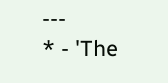---
* - 'The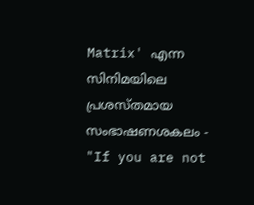Matrix' എന്ന സിനിമയിലെ പ്രശസ്തമായ സംഭാഷണശകലം - "If you are not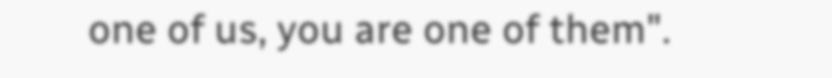one of us, you are one of them".